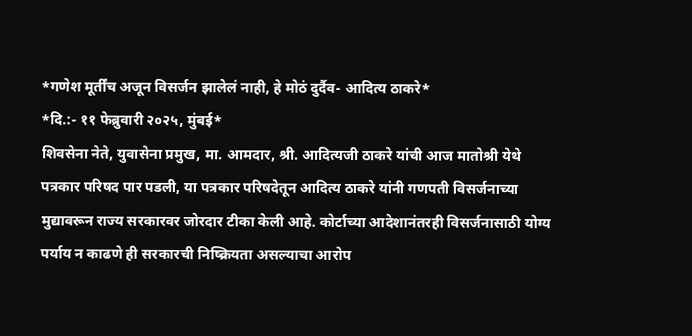*गणेश मूर्तींच अजून विसर्जन झालेलं नाही, हे मोठं दुर्दैव- आदित्य ठाकरे*
*दि.:- ११ फेब्रुवारी २०२५, मुंबई*
शिवसेना नेते, युवासेना प्रमुख, मा. आमदार, श्री. आदित्यजी ठाकरे यांची आज मातोश्री येथे पत्रकार परिषद पार पडली, या पत्रकार परिषदेतून आदित्य ठाकरे यांनी गणपती विसर्जनाच्या मुद्यावरून राज्य सरकारवर जोरदार टीका केली आहे. कोर्टाच्या आदेशानंतरही विसर्जनासाठी योग्य पर्याय न काढणे ही सरकारची निष्क्रियता असल्याचा आरोप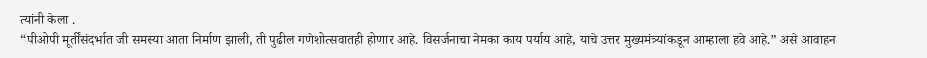त्यांनी केला .
“पीओपी मूर्तींसंदर्भात जी समस्या आता निर्माण झाली, ती पुढील गणेशोत्सवातही होणार आहे. विसर्जनाचा नेमका काय पर्याय आहे, याचे उत्तर मुख्यमंत्र्यांकडून आम्हाला हवे आहे.” असे आवाहन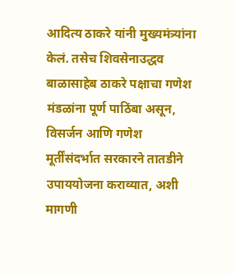आदित्य ठाकरे यांनी मुख्यमंत्र्यांना केलं. तसेच शिवसेनाउद्धव बाळासाहेब ठाकरे पक्षाचा गणेश मंडळांना पूर्ण पाठिंबा असून, विसर्जन आणि गणेश मूर्तींसंदर्भात सरकारने तातडीने उपाययोजना कराव्यात, अशी मागणी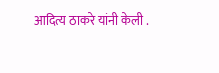आदित्य ठाकरे यांनी केली .